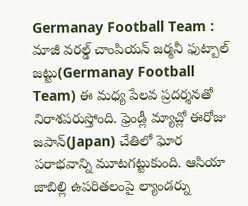Germanay Football Team : మాజీ వరల్డ్ చాంపియన్ జర్మనీ ఫుట్బాల్ జట్టు(Germanay Football Team) ఈ మధ్య పేలవ ప్రదర్శనతో నిరాశపరుస్తోంది. ఫ్రెండ్లీ మ్యాచ్లో ఈరోజు జపాన్(Japan) చేతిలో ఘోర పరాభవాన్ని మూటగట్టుకుంది. ఆసియా
జాబిల్లి ఉపరితలంపై ల్యాండర్ను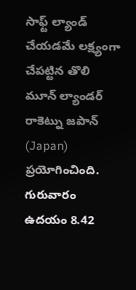సాఫ్ట్ ల్యాండ్ చేయడమే లక్ష్యంగా చేపట్టిన తొలి మూన్ ల్యాండర్ రాకెట్ను జపాన్ (Japan) ప్రయోగించింది. గురువారం ఉదయం 8.42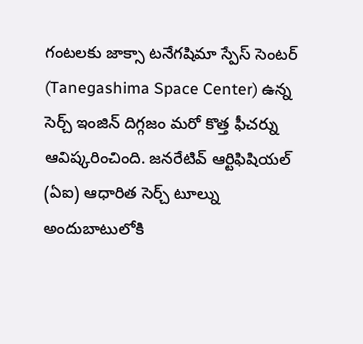గంటలకు జాక్సా టనేగషిమా స్పేస్ సెంటర్ (Tanegashima Space Center) ఉన్న
సెర్చ్ ఇంజిన్ దిగ్గజం మరో కొత్త ఫీచర్ను ఆవిష్కరించింది. జనరేటివ్ ఆర్టిఫిషియల్ (ఏఐ) ఆధారిత సెర్చ్ టూల్ను అందుబాటులోకి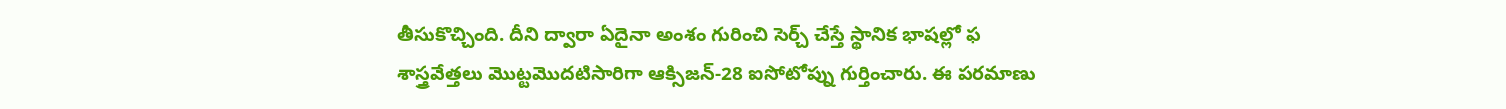తీసుకొచ్చింది. దీని ద్వారా ఏదైనా అంశం గురించి సెర్చ్ చేస్తే స్థానిక భాషల్లో ఫ
శాస్త్రవేత్తలు మొట్టమొదటిసారిగా ఆక్సిజన్-28 ఐసోటోప్ను గుర్తించారు. ఈ పరమాణు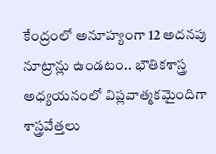కేంద్రంలో అనూహ్యంగా 12 అదనపు నూట్రాన్లు ఉండటం.. భౌతికశాస్త్ర అధ్యయనంలో విప్లవాత్మకమైందిగా శాస్త్రవేత్తలు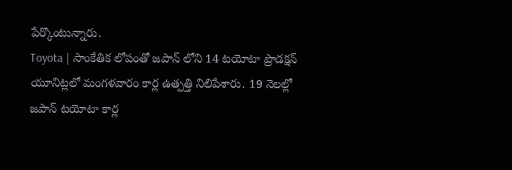పేర్కొంటున్నారు.
Toyota | సాంకేతిక లోపంతో జపాన్ లోని 14 టయోటా ప్రొడక్షన్ యూనిట్లలో మంగళవారం కార్ల ఉత్పత్తి నిలిపేశారు. 19 నెలల్లో జపాన్ టయోటా కార్ల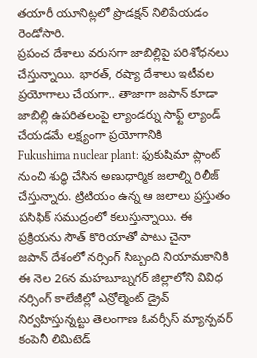తయారీ యూనిట్లలో ప్రొడక్షన్ నిలిపేయడం రెండోసారి.
ప్రపంచ దేశాలు వరుసగా జాబిల్లిపై పరిశోధనలు చేస్తున్నాయి. భారత్, రష్యా దేశాలు ఇటీవల ప్రయోగాలు చేయగా.. తాజాగా జపాన్ కూడా జాబిల్లి ఉపరితలంపై ల్యాండర్ను సాఫ్ట్ ల్యాండ్ చేయడమే లక్ష్యంగా ప్రయోగానికి
Fukushima nuclear plant: ఫుకుషిమా ప్లాంట్ నుంచి శుద్ధి చేసిన అణుధార్మిక జలాల్ని రిలీజ్ చేస్తున్నారు. ట్రిటియం ఉన్న ఆ జలాలు ప్రస్తుతం పసిఫిక్ సముద్రంలో కలుస్తున్నాయి. ఈ ప్రక్రియను సౌత్ కొరియాతో పాటు చైనా
జపాన్ దేశంలో నర్సింగ్ సిబ్బంది నియామకానికి ఈ నెల 26న మహబూబ్నగర్ జిల్లాలోని వివిధ నర్సింగ్ కాలేజీల్లో ఎన్రోల్మెంట్ డ్రైవ్ నిర్వహిస్తున్నట్టు తెలంగాణ ఓవర్సీస్ మ్యాన్పవర్ కంపెనీ లిమిటెడ్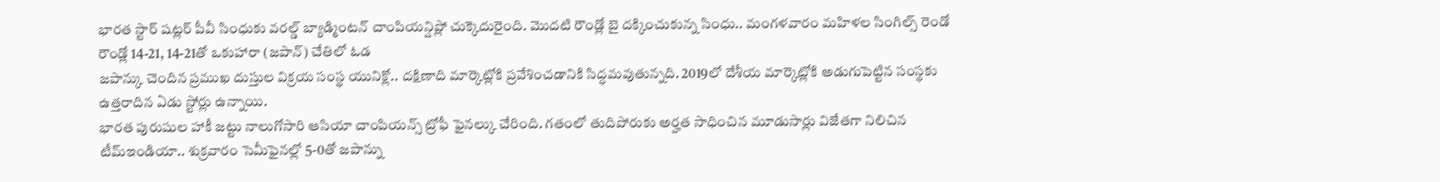భారత స్టార్ షట్లర్ పీవీ సింధుకు వరల్డ్ బ్యాడ్మింటన్ చాంపియన్షిప్లో చుక్కెదురైంది. మొదటి రౌండ్లో బై దక్కించుకున్న సింధు.. మంగళవారం మహిళల సింగిల్స్ రెండో రౌండ్లో 14-21, 14-21తో ఒకుహారా (జపాన్) చేతిలో ఓడ
జపాన్కు చెందిన ప్రముఖ దుస్తుల విక్రయ సంస్థ యునిక్లో.. దక్షిణాది మార్కెట్లోకి ప్రవేశించడానికి సిద్ధమవుతున్నది. 2019లో దేశీయ మార్కెట్లోకి అడుగుపెట్టిన సంస్థకు ఉత్తరాదిన ఏడు స్టోర్లు ఉన్నాయి.
భారత పురుషుల హాకీ జట్టు నాలుగోసారి ఆసియా చాంపియన్స్ ట్రోఫీ ఫైనల్కు చేరింది. గతంలో తుదిపోరుకు అర్హత సాధించిన మూడుసార్లు విజేతగా నిలిచిన టీమ్ఇండియా.. శుక్రవారం సెమీఫైనల్లో 5-0తో జపాన్ను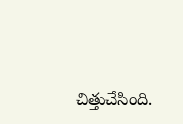చిత్తుచేసింది.